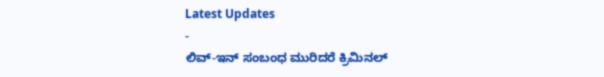Latest Updates
-
ಲಿವ್-ಇನ್ ಸಂಬಂಧ ಮುರಿದರೆ ಕ್ರಿಮಿನಲ್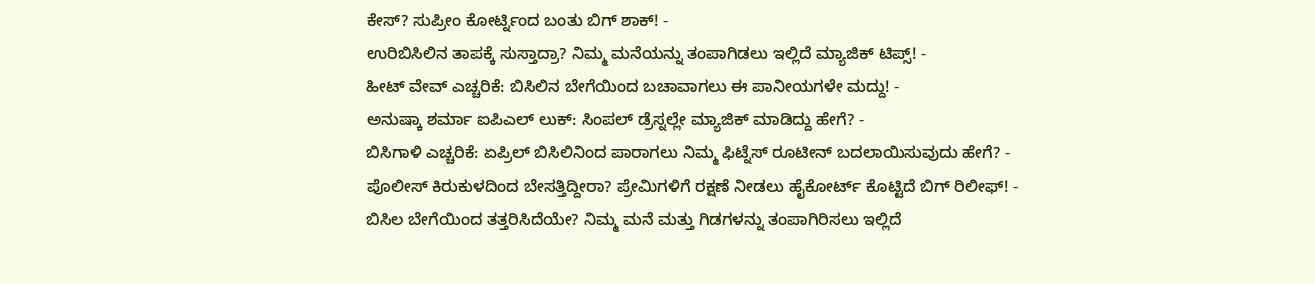ಕೇಸ್? ಸುಪ್ರೀಂ ಕೋರ್ಟ್ನಿಂದ ಬಂತು ಬಿಗ್ ಶಾಕ್! -
ಉರಿಬಿಸಿಲಿನ ತಾಪಕ್ಕೆ ಸುಸ್ತಾದ್ರಾ? ನಿಮ್ಮ ಮನೆಯನ್ನು ತಂಪಾಗಿಡಲು ಇಲ್ಲಿದೆ ಮ್ಯಾಜಿಕ್ ಟಿಪ್ಸ್! -
ಹೀಟ್ ವೇವ್ ಎಚ್ಚರಿಕೆ: ಬಿಸಿಲಿನ ಬೇಗೆಯಿಂದ ಬಚಾವಾಗಲು ಈ ಪಾನೀಯಗಳೇ ಮದ್ದು! -
ಅನುಷ್ಕಾ ಶರ್ಮಾ ಐಪಿಎಲ್ ಲುಕ್: ಸಿಂಪಲ್ ಡ್ರೆಸ್ನಲ್ಲೇ ಮ್ಯಾಜಿಕ್ ಮಾಡಿದ್ದು ಹೇಗೆ? -
ಬಿಸಿಗಾಳಿ ಎಚ್ಚರಿಕೆ: ಏಪ್ರಿಲ್ ಬಿಸಿಲಿನಿಂದ ಪಾರಾಗಲು ನಿಮ್ಮ ಫಿಟ್ನೆಸ್ ರೂಟೀನ್ ಬದಲಾಯಿಸುವುದು ಹೇಗೆ? -
ಪೊಲೀಸ್ ಕಿರುಕುಳದಿಂದ ಬೇಸತ್ತಿದ್ದೀರಾ? ಪ್ರೇಮಿಗಳಿಗೆ ರಕ್ಷಣೆ ನೀಡಲು ಹೈಕೋರ್ಟ್ ಕೊಟ್ಟಿದೆ ಬಿಗ್ ರಿಲೀಫ್! -
ಬಿಸಿಲ ಬೇಗೆಯಿಂದ ತತ್ತರಿಸಿದೆಯೇ? ನಿಮ್ಮ ಮನೆ ಮತ್ತು ಗಿಡಗಳನ್ನು ತಂಪಾಗಿರಿಸಲು ಇಲ್ಲಿದೆ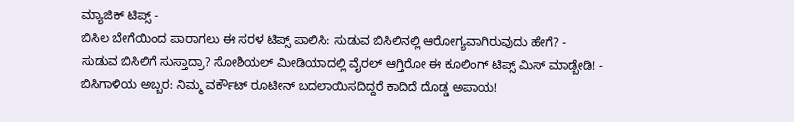ಮ್ಯಾಜಿಕ್ ಟಿಪ್ಸ್ -
ಬಿಸಿಲ ಬೇಗೆಯಿಂದ ಪಾರಾಗಲು ಈ ಸರಳ ಟಿಪ್ಸ್ ಪಾಲಿಸಿ: ಸುಡುವ ಬಿಸಿಲಿನಲ್ಲಿ ಆರೋಗ್ಯವಾಗಿರುವುದು ಹೇಗೆ? -
ಸುಡುವ ಬಿಸಿಲಿಗೆ ಸುಸ್ತಾದ್ರಾ? ಸೋಶಿಯಲ್ ಮೀಡಿಯಾದಲ್ಲಿ ವೈರಲ್ ಆಗ್ತಿರೋ ಈ ಕೂಲಿಂಗ್ ಟಿಪ್ಸ್ ಮಿಸ್ ಮಾಡ್ಬೇಡಿ! -
ಬಿಸಿಗಾಳಿಯ ಅಬ್ಬರ: ನಿಮ್ಮ ವರ್ಕೌಟ್ ರೂಟೀನ್ ಬದಲಾಯಿಸದಿದ್ದರೆ ಕಾದಿದೆ ದೊಡ್ಡ ಅಪಾಯ!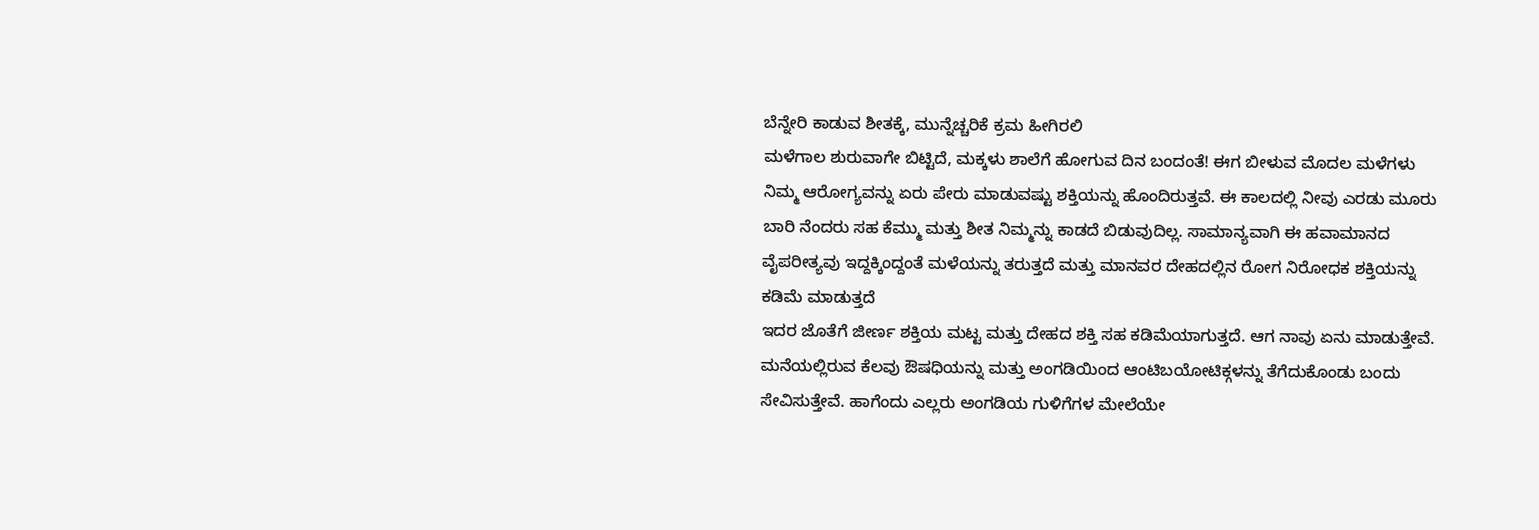ಬೆನ್ನೇರಿ ಕಾಡುವ ಶೀತಕ್ಕೆ, ಮುನ್ನೆಚ್ಚರಿಕೆ ಕ್ರಮ ಹೀಗಿರಲಿ
ಮಳೆಗಾಲ ಶುರುವಾಗೇ ಬಿಟ್ಟಿದೆ, ಮಕ್ಕಳು ಶಾಲೆಗೆ ಹೋಗುವ ದಿನ ಬಂದಂತೆ! ಈಗ ಬೀಳುವ ಮೊದಲ ಮಳೆಗಳು ನಿಮ್ಮ ಆರೋಗ್ಯವನ್ನು ಏರು ಪೇರು ಮಾಡುವಷ್ಟು ಶಕ್ತಿಯನ್ನು ಹೊಂದಿರುತ್ತವೆ. ಈ ಕಾಲದಲ್ಲಿ ನೀವು ಎರಡು ಮೂರು ಬಾರಿ ನೆಂದರು ಸಹ ಕೆಮ್ಮು ಮತ್ತು ಶೀತ ನಿಮ್ಮನ್ನು ಕಾಡದೆ ಬಿಡುವುದಿಲ್ಲ. ಸಾಮಾನ್ಯವಾಗಿ ಈ ಹವಾಮಾನದ ವೈಪರೀತ್ಯವು ಇದ್ದಕ್ಕಿಂದ್ದಂತೆ ಮಳೆಯನ್ನು ತರುತ್ತದೆ ಮತ್ತು ಮಾನವರ ದೇಹದಲ್ಲಿನ ರೋಗ ನಿರೋಧಕ ಶಕ್ತಿಯನ್ನು ಕಡಿಮೆ ಮಾಡುತ್ತದೆ
ಇದರ ಜೊತೆಗೆ ಜೀರ್ಣ ಶಕ್ತಿಯ ಮಟ್ಟ ಮತ್ತು ದೇಹದ ಶಕ್ತಿ ಸಹ ಕಡಿಮೆಯಾಗುತ್ತದೆ. ಆಗ ನಾವು ಏನು ಮಾಡುತ್ತೇವೆ. ಮನೆಯಲ್ಲಿರುವ ಕೆಲವು ಔಷಧಿಯನ್ನು ಮತ್ತು ಅಂಗಡಿಯಿಂದ ಆಂಟಿಬಯೋಟಿಕ್ಗಳನ್ನು ತೆಗೆದುಕೊಂಡು ಬಂದು ಸೇವಿಸುತ್ತೇವೆ. ಹಾಗೆಂದು ಎಲ್ಲರು ಅಂಗಡಿಯ ಗುಳಿಗೆಗಳ ಮೇಲೆಯೇ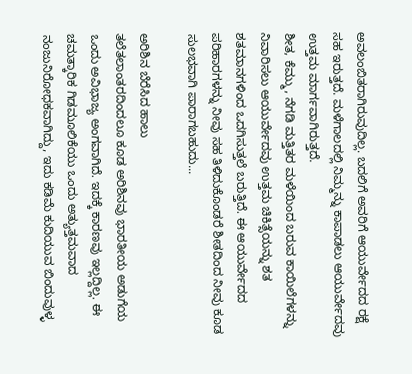ಅವಲಂಬಿತರಾಗಿರುವುದಿಲ್ಲ. ಬದಲಿಗೆ ಅವರಿಗೆ ಆಯುರ್ವೇದದ ರಕ್ಷೆ ಸಹ ಇರುತ್ತದೆ. ಮಳೆಗಾಲದಲ್ಲಿ ನಿಮ್ಮನ್ನು ಕಾಪಾಡಲು ಆಯುರ್ವೇದವು ಉತ್ತಮ ಮಾರ್ಗವಾಗಿರುತ್ತದೆ.
ಶೀತ, ಕೆಮ್ಮು, ನೆಗಡಿ ಮತ್ತಿತರ ಮಳೆಯಿಂದ ಬರುವ ಕಾಯಿಲೆಗಳನ್ನು ನಿವಾರಿಸಲು ಆಯುರ್ವೇದವು ಉತ್ತಮ ಚಿಕಿತ್ಸೆಯನ್ನು ಶತ ಶತಮಾನಗಳಿಂದ ಒದಗಿಸುತ್ತಲೆ ಬರುತ್ತಿದೆ. ಈ ಆಯುರ್ವೇದದ ಪರಿಹಾರಗಳನ್ನು ನೀವು ಸಹ ತಿಳಿದುಕೊಂಡರೆ ಶೀತದಿಂದ ನೀವು ಕೂಡ ಸುಲಭವಾಗಿ ಪಾರಾಗಬಹುದು...

ಅರಿಶಿನ ಬೆರೆಸಿದ ಹಾಲು
ತಲೆತಲಾಂತರದಿಂದಲೂ ಕೂಡ ಅರಿಶಿನವು ಭಾರತೀಯ ಅಡುಗೆಯ ಒಂದು ಅವಿಭಾಜ್ಯ ಅಂಗವಾಗಿದೆ. ಇದಕ್ಕೆ ಕಾರಣವು ಇಲ್ಲದ್ದಿಲ್ಲ. ಈ ಚಮತ್ಕಾರಿಕ ಗಿಡಮೂಲಿಕೆಯು ಒಂದು ಅತ್ಯುತ್ತಮವಾದ ನಂಜುನಿರೋಧಕವಾಗಿದ್ದು, ಇದು ಕಡಿಮೆ ಕುದಿಯುವ ಬಿಂದುವುಳ್ಳ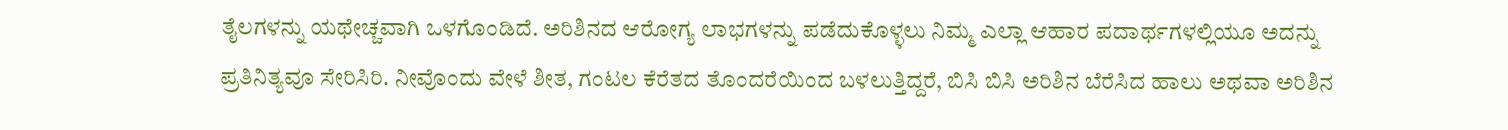ತೈಲಗಳನ್ನು ಯಥೇಚ್ಚವಾಗಿ ಒಳಗೊಂಡಿದೆ. ಅರಿಶಿನದ ಆರೋಗ್ಯ ಲಾಭಗಳನ್ನು ಪಡೆದುಕೊಳ್ಳಲು ನಿಮ್ಮ ಎಲ್ಲಾ ಆಹಾರ ಪದಾರ್ಥಗಳಲ್ಲಿಯೂ ಅದನ್ನು ಪ್ರತಿನಿತ್ಯವೂ ಸೇರಿಸಿರಿ. ನೀವೊಂದು ವೇಳೆ ಶೀತ, ಗಂಟಲ ಕೆರೆತದ ತೊಂದರೆಯಿಂದ ಬಳಲುತ್ತಿದ್ದರೆ, ಬಿಸಿ ಬಿಸಿ ಅರಿಶಿನ ಬೆರೆಸಿದ ಹಾಲು ಅಥವಾ ಅರಿಶಿನ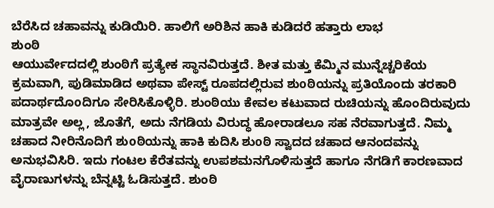ಬೆರೆಸಿದ ಚಹಾವನ್ನು ಕುಡಿಯಿರಿ. ಹಾಲಿಗೆ ಅರಿಶಿನ ಹಾಕಿ ಕುಡಿದರೆ ಹತ್ತಾರು ಲಾಭ
ಶುಂಠಿ
ಆಯುರ್ವೇದದಲ್ಲಿ ಶುಂಠಿಗೆ ಪ್ರತ್ಯೇಕ ಸ್ಥಾನವಿರುತ್ತದೆ. ಶೀತ ಮತ್ತು ಕೆಮ್ಮಿನ ಮುನ್ನೆಚ್ಚರಿಕೆಯ ಕ್ರಮವಾಗಿ, ಪುಡಿಮಾಡಿದ ಅಥವಾ ಪೇಸ್ಟ್ ರೂಪದಲ್ಲಿರುವ ಶುoಠಿಯನ್ನು ಪ್ರತಿಯೊಂದು ತರಕಾರಿ ಪದಾರ್ಥದೊoದಿಗೂ ಸೇರಿಸಿಕೊಳ್ಳಿರಿ. ಶುಂಠಿಯು ಕೇವಲ ಕಟುವಾದ ರುಚಿಯನ್ನು ಹೊಂದಿರುವುದು ಮಾತ್ರವೇ ಅಲ್ಲ, ಜೊತೆಗೆ, ಅದು ನೆಗಡಿಯ ವಿರುದ್ಧ ಹೋರಾಡಲೂ ಸಹ ನೆರವಾಗುತ್ತದೆ. ನಿಮ್ಮ ಚಹಾದ ನೀರಿನೊದಿಗೆ ಶುoಠಿಯನ್ನು ಹಾಕಿ ಕುದಿಸಿ ಶುoಠಿ ಸ್ವಾದದ ಚಹಾದ ಆನಂದವನ್ನು ಅನುಭವಿಸಿರಿ. ಇದು ಗಂಟಲ ಕೆರೆತವನ್ನು ಉಪಶಮನಗೊಳಿಸುತ್ತದೆ ಹಾಗೂ ನೆಗಡಿಗೆ ಕಾರಣವಾದ ವೈರಾಣುಗಳನ್ನು ಬೆನ್ನಟ್ಟಿ ಓಡಿಸುತ್ತದೆ. ಶುಂಠಿ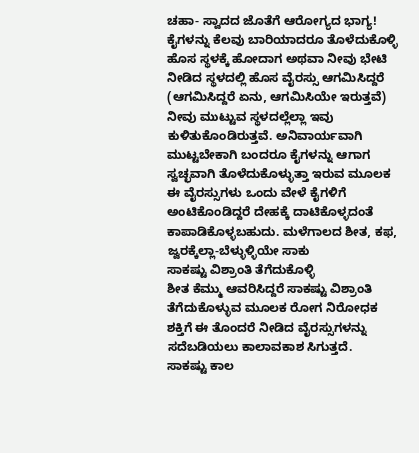ಚಹಾ- ಸ್ವಾದದ ಜೊತೆಗೆ ಆರೋಗ್ಯದ ಭಾಗ್ಯ!
ಕೈಗಳನ್ನು ಕೆಲವು ಬಾರಿಯಾದರೂ ತೊಳೆದುಕೊಳ್ಳಿ
ಹೊಸ ಸ್ಥಳಕ್ಕೆ ಹೋದಾಗ ಅಥವಾ ನೀವು ಭೇಟಿ ನೀಡಿದ ಸ್ಥಳದಲ್ಲಿ ಹೊಸ ವೈರಸ್ಸು ಆಗಮಿಸಿದ್ದರೆ (ಆಗಮಿಸಿದ್ದರೆ ಏನು, ಆಗಮಿಸಿಯೇ ಇರುತ್ತವೆ) ನೀವು ಮುಟ್ಟುವ ಸ್ಥಳದಲ್ಲೆಲ್ಲಾ ಇವು ಕುಳಿತುಕೊಂಡಿರುತ್ತವೆ. ಅನಿವಾರ್ಯವಾಗಿ ಮುಟ್ಟಬೇಕಾಗಿ ಬಂದರೂ ಕೈಗಳನ್ನು ಆಗಾಗ ಸ್ವಚ್ಛವಾಗಿ ತೊಳೆದುಕೊಳ್ಳುತ್ತಾ ಇರುವ ಮೂಲಕ ಈ ವೈರಸ್ಸುಗಳು ಒಂದು ವೇಳೆ ಕೈಗಳಿಗೆ ಅಂಟಿಕೊಂಡಿದ್ದರೆ ದೇಹಕ್ಕೆ ದಾಟಿಕೊಳ್ಳದಂತೆ ಕಾಪಾಡಿಕೊಳ್ಳಬಹುದು. ಮಳೆಗಾಲದ ಶೀತ, ಕಫ, ಜ್ವರಕ್ಕೆಲ್ಲಾ-ಬೆಳ್ಳುಳ್ಳಿಯೇ ಸಾಕು
ಸಾಕಷ್ಟು ವಿಶ್ರಾಂತಿ ತೆಗೆದುಕೊಳ್ಳಿ
ಶೀತ ಕೆಮ್ಮು ಆವರಿಸಿದ್ದರೆ ಸಾಕಷ್ಟು ವಿಶ್ರಾಂತಿ ತೆಗೆದುಕೊಳ್ಳುವ ಮೂಲಕ ರೋಗ ನಿರೋಧಕ ಶಕ್ತಿಗೆ ಈ ತೊಂದರೆ ನೀಡಿದ ವೈರಸ್ಸುಗಳನ್ನು ಸದೆಬಡಿಯಲು ಕಾಲಾವಕಾಶ ಸಿಗುತ್ತದೆ.
ಸಾಕಷ್ಟು ಕಾಲ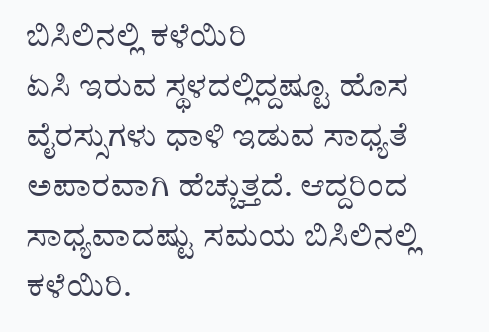ಬಿಸಿಲಿನಲ್ಲಿ ಕಳೆಯಿರಿ
ಏಸಿ ಇರುವ ಸ್ಥಳದಲ್ಲಿದ್ದಷ್ಟೂ ಹೊಸ ವೈರಸ್ಸುಗಳು ಧಾಳಿ ಇಡುವ ಸಾಧ್ಯತೆ ಅಪಾರವಾಗಿ ಹೆಚ್ಚುತ್ತದೆ. ಆದ್ದರಿಂದ ಸಾಧ್ಯವಾದಷ್ಟು ಸಮಯ ಬಿಸಿಲಿನಲ್ಲಿ ಕಳೆಯಿರಿ.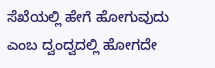ಸೆಖೆಯಲ್ಲಿ ಹೇಗೆ ಹೋಗುವುದು ಎಂಬ ದ್ವಂದ್ವದಲ್ಲಿ ಹೋಗದೇ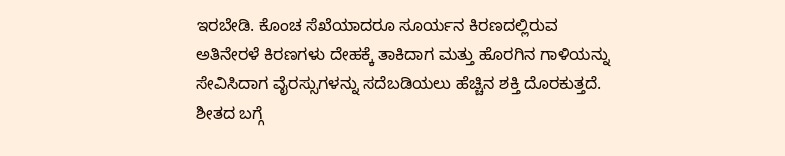ಇರಬೇಡಿ. ಕೊಂಚ ಸೆಖೆಯಾದರೂ ಸೂರ್ಯನ ಕಿರಣದಲ್ಲಿರುವ ಅತಿನೇರಳೆ ಕಿರಣಗಳು ದೇಹಕ್ಕೆ ತಾಕಿದಾಗ ಮತ್ತು ಹೊರಗಿನ ಗಾಳಿಯನ್ನು ಸೇವಿಸಿದಾಗ ವೈರಸ್ಸುಗಳನ್ನು ಸದೆಬಡಿಯಲು ಹೆಚ್ಚಿನ ಶಕ್ತಿ ದೊರಕುತ್ತದೆ.
ಶೀತದ ಬಗ್ಗೆ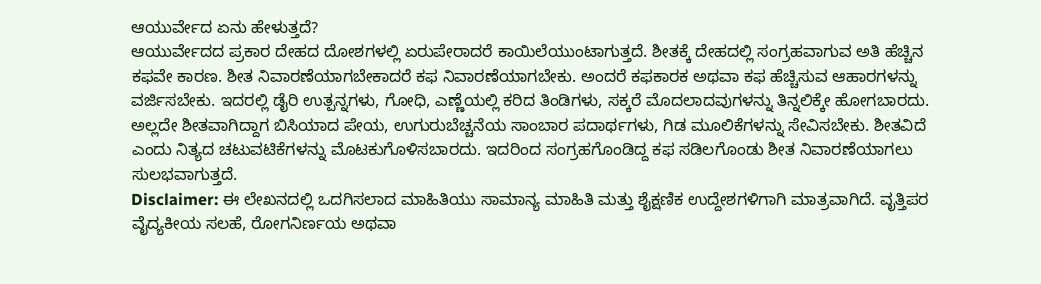ಆಯುರ್ವೇದ ಏನು ಹೇಳುತ್ತದೆ?
ಆಯುರ್ವೇದದ ಪ್ರಕಾರ ದೇಹದ ದೋಶಗಳಲ್ಲಿ ಏರುಪೇರಾದರೆ ಕಾಯಿಲೆಯುಂಟಾಗುತ್ತದೆ. ಶೀತಕ್ಕೆ ದೇಹದಲ್ಲಿ ಸಂಗ್ರಹವಾಗುವ ಅತಿ ಹೆಚ್ಚಿನ ಕಫವೇ ಕಾರಣ. ಶೀತ ನಿವಾರಣೆಯಾಗಬೇಕಾದರೆ ಕಫ ನಿವಾರಣೆಯಾಗಬೇಕು. ಅಂದರೆ ಕಫಕಾರಕ ಅಥವಾ ಕಫ ಹೆಚ್ಚಿಸುವ ಆಹಾರಗಳನ್ನು ವರ್ಜಿಸಬೇಕು. ಇದರಲ್ಲಿ ಡೈರಿ ಉತ್ಪನ್ನಗಳು, ಗೋಧಿ, ಎಣ್ಣೆಯಲ್ಲಿ ಕರಿದ ತಿಂಡಿಗಳು, ಸಕ್ಕರೆ ಮೊದಲಾದವುಗಳನ್ನು ತಿನ್ನಲಿಕ್ಕೇ ಹೋಗಬಾರದು. ಅಲ್ಲದೇ ಶೀತವಾಗಿದ್ದಾಗ ಬಿಸಿಯಾದ ಪೇಯ, ಉಗುರುಬೆಚ್ಚನೆಯ ಸಾಂಬಾರ ಪದಾರ್ಥಗಳು, ಗಿಡ ಮೂಲಿಕೆಗಳನ್ನು ಸೇವಿಸಬೇಕು. ಶೀತವಿದೆ ಎಂದು ನಿತ್ಯದ ಚಟುವಟಿಕೆಗಳನ್ನು ಮೊಟಕುಗೊಳಿಸಬಾರದು. ಇದರಿಂದ ಸಂಗ್ರಹಗೊಂಡಿದ್ದ ಕಫ ಸಡಿಲಗೊಂಡು ಶೀತ ನಿವಾರಣೆಯಾಗಲು ಸುಲಭವಾಗುತ್ತದೆ.
Disclaimer: ಈ ಲೇಖನದಲ್ಲಿ ಒದಗಿಸಲಾದ ಮಾಹಿತಿಯು ಸಾಮಾನ್ಯ ಮಾಹಿತಿ ಮತ್ತು ಶೈಕ್ಷಣಿಕ ಉದ್ದೇಶಗಳಿಗಾಗಿ ಮಾತ್ರವಾಗಿದೆ. ವೃತ್ತಿಪರ ವೈದ್ಯಕೀಯ ಸಲಹೆ, ರೋಗನಿರ್ಣಯ ಅಥವಾ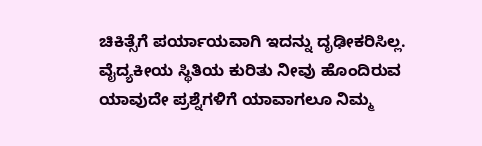ಚಿಕಿತ್ಸೆಗೆ ಪರ್ಯಾಯವಾಗಿ ಇದನ್ನು ದೃಢೀಕರಿಸಿಲ್ಲ. ವೈದ್ಯಕೀಯ ಸ್ಥಿತಿಯ ಕುರಿತು ನೀವು ಹೊಂದಿರುವ ಯಾವುದೇ ಪ್ರಶ್ನೆಗಳಿಗೆ ಯಾವಾಗಲೂ ನಿಮ್ಮ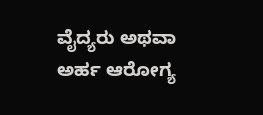ವೈದ್ಯರು ಅಥವಾ ಅರ್ಹ ಆರೋಗ್ಯ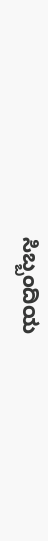ಸಿಬ್ಬಂದಿಯ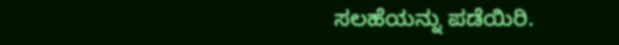ಸಲಹೆಯನ್ನು ಪಡೆಯಿರಿ.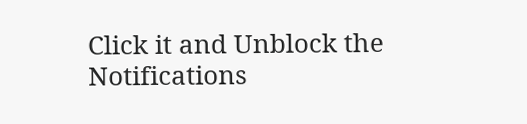Click it and Unblock the Notifications